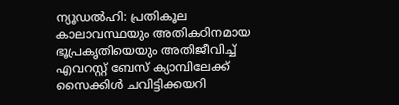ന്യൂഡൽഹി: പ്രതികൂല കാലാവസ്ഥയും അതികഠിനമായ ഭൂപ്രകൃതിയെയും അതിജീവിച്ച് എവറസ്റ്റ് ബേസ് ക്യാമ്പിലേക്ക് സൈക്കിൾ ചവിട്ടിക്കയറി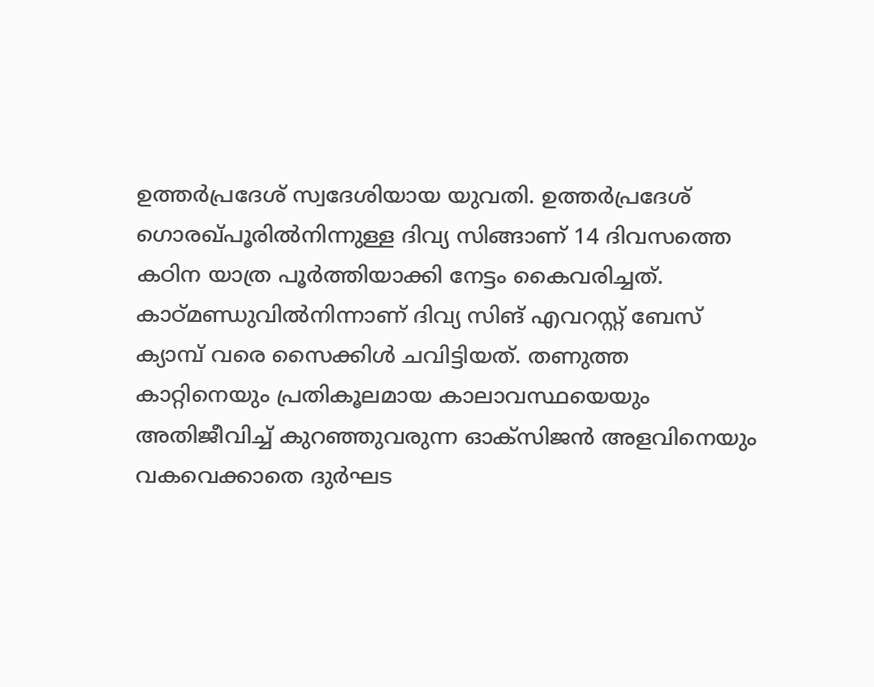ഉത്തർപ്രദേശ് സ്വദേശിയായ യുവതി. ഉത്തർപ്രദേശ് ഗൊരഖ്പൂരിൽനിന്നുള്ള ദിവ്യ സിങ്ങാണ് 14 ദിവസത്തെ കഠിന യാത്ര പൂർത്തിയാക്കി നേട്ടം കൈവരിച്ചത്. കാഠ്മണ്ഡുവിൽനിന്നാണ് ദിവ്യ സിങ് എവറസ്റ്റ് ബേസ് ക്യാമ്പ് വരെ സൈക്കിൾ ചവിട്ടിയത്. തണുത്ത കാറ്റിനെയും പ്രതികൂലമായ കാലാവസ്ഥയെയും അതിജീവിച്ച് കുറഞ്ഞുവരുന്ന ഓക്സിജൻ അളവിനെയും വകവെക്കാതെ ദുർഘട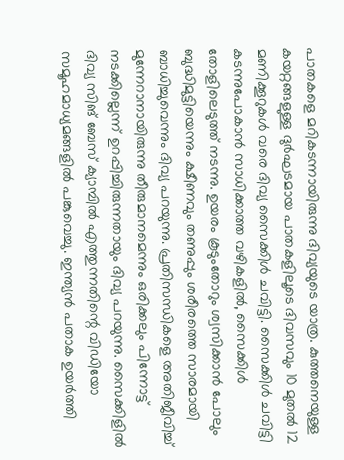പാതകളെ മറികടന്നായിരുന്നു ദിവ്യയുടെ യാത്ര. കുത്തനെയുള്ള കയറ്റങ്ങളുള്ള ദുർഘടമായ പാതകളിലൂടെ ദിവസവും 10 മുതൽ 12 മണിക്കൂറുകൾ വരെ ദിവ്യ സൈക്കിൾ ചവിട്ടി. സൈക്കിൾ ചവിട്ടി കടന്നുപോകാൻ സാധിക്കാത്ത വഴികളിൽ, സൈക്കിൾ തോളിലെടുത്ത് നടന്നു. ഉയരം കൂടുംതോറും ശ്വസിക്കാൻ പോലും ബുദ്ധിമുട്ടിയെന്നും ക്ഷീണവും തണുപ്പും ശരീരത്തെ സാരമായി ബാധിച്ചുവെന്നും ദിവ്യ പറയുന്നു. പ്രതിസന്ധികളെ അതിജീവിച്ച് മുന്നേറാനായിരുന്നു തീരുമാനമെന്നും ഒരിക്കലും പിന്നോട്ട് നടക്കില്ലെന്ന് ഉറപ്പിച്ചിരുന്നതായും ദിവ്യ പറയുന്നു. സൈക്കിളിൽ ദിവ്യ സിങ് ബേസ് ക്യാമ്പിൽ എത്തുന്നതിന്റെ വിഡിയോ സമൂഹമാധ്യമങ്ങളിൽ പങ്കുവെച്ചു. ഇന്ത്യൻ പതാക ഉയർത്തി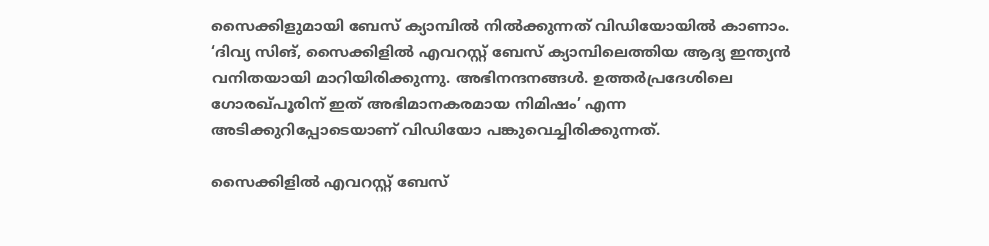സൈക്കിളുമായി ബേസ് ക്യാമ്പിൽ നിൽക്കുന്നത് വിഡിയോയിൽ കാണാം. ‘ദിവ്യ സിങ്, സൈക്കിളിൽ എവറസ്റ്റ് ബേസ് ക്യാമ്പിലെത്തിയ ആദ്യ ഇന്ത്യൻ വനിതയായി മാറിയിരിക്കുന്നു. അഭിനന്ദനങ്ങൾ. ഉത്തർപ്രദേശിലെ ഗോരഖ്പൂരിന് ഇത് അഭിമാനകരമായ നിമിഷം’ എന്ന അടിക്കുറിപ്പോടെയാണ് വിഡിയോ പങ്കുവെച്ചിരിക്കുന്നത്.

സൈക്കിളിൽ എവറസ്റ്റ് ബേസ്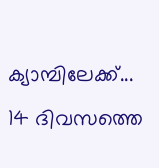ക്യാമ്പിലേക്ക്... 14 ദിവസത്തെ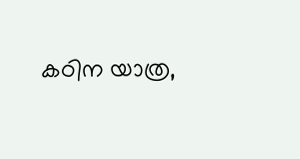കഠിന യാത്ര,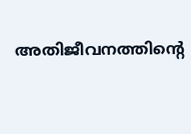അതിജീവനത്തിന്റെ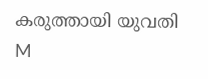കരുത്തായി യുവതി
M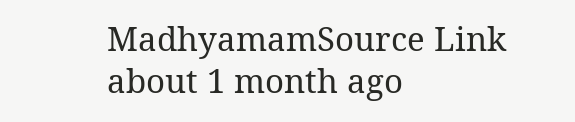MadhyamamSource Link
about 1 month ago